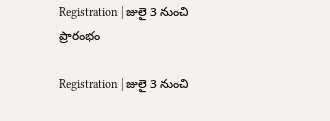Registration | జులై 3 నుంచి ప్రారంభం

Registration | జులై 3 నుంచి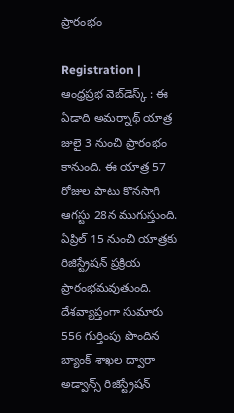ప్రారంభం

Registration | ఆంధ్ర‌ప్ర‌భ వెబ్‌డెస్క్ : ఈ ఏడాది అమర్నాథ్ యాత్ర జులై 3 నుంచి ప్రారంభం కానుంది. ఈ యాత్ర 57 రోజుల పాటు కొనసాగి ఆగస్టు 28న ముగుస్తుంది. ఏప్రిల్ 15 నుంచి యాత్రకు రిజిస్ట్రేషన్ ప్ర‌క్రియ ప్రారంభ‌మ‌వుతుంది. దేశవ్యాప్తంగా సుమారు 556 గుర్తింపు పొందిన బ్యాంక్ శాఖల ద్వారా అడ్వాన్స్ రిజిస్ట్రేషన్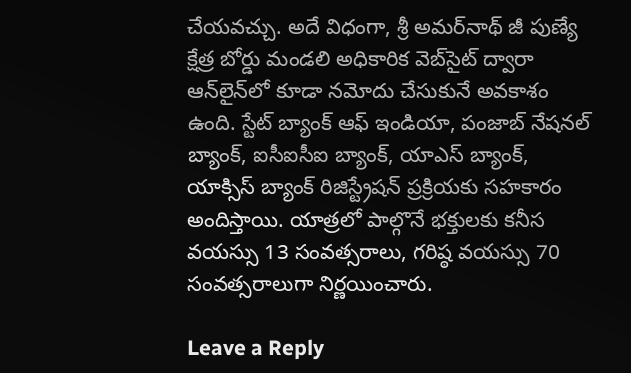చేయవచ్చు. అదే విధంగా, శ్రీ అమర్‌నాథ్‌ జీ పుణ్యే క్షేత్ర బోర్డు మండలి అధికారిక వెబ్‌సైట్ ద్వారా ఆన్‌లైన్‌లో కూడా నమోదు చేసుకునే అవకాశం ఉంది. స్టేట్ బ్యాంక్ ఆఫ్ ఇండియా, పంజాబ్ నేషనల్ బ్యాంక్, ఐసీఐసీఐ బ్యాంక్, యాఎస్ బ్యాంక్, యాక్సిస్ బ్యాంక్ రిజిస్ట్రేషన్ ప్రక్రియకు సహకారం అందిస్తాయి. యాత్రలో పాల్గొనే భక్తులకు కనీస వయస్సు 13 సంవత్సరాలు, గరిష్ఠ వయస్సు 70 సంవత్సరాలుగా నిర్ణయించారు.

Leave a Reply